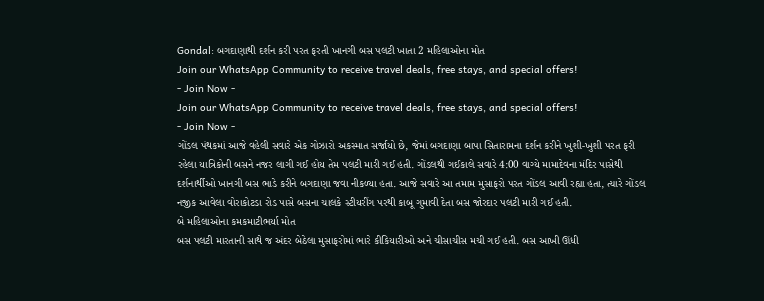Gondal: બગદાણાથી દર્શન કરી પરત ફરતી ખાનગી બસ પલટી ખાતા 2 મહિલાઓના મોત
Join our WhatsApp Community to receive travel deals, free stays, and special offers!
- Join Now -
Join our WhatsApp Community to receive travel deals, free stays, and special offers!
- Join Now -
ગોંડલ પંથકમાં આજે વહેલી સવારે એક ગોઝારો અકસ્માત સર્જાયો છે, જેમાં બગદાણા બાપા સિતારામના દર્શન કરીને ખુશી-ખુશી પરત ફરી રહેલા યાત્રિકોની બસને નજર લાગી ગઈ હોય તેમ પલટી મારી ગઈ હતી. ગોંડલથી ગઈકાલે સવારે 4:00 વાગ્યે મામાદેવના મંદિર પાસેથી દર્શનાર્થીઓ ખાનગી બસ ભાડે કરીને બગદાણા જવા નીકળ્યા હતા. આજે સવારે આ તમામ મુસાફરો પરત ગોંડલ આવી રહ્યા હતા, ત્યારે ગોંડલ નજીક આવેલા વોરાકોટડા રોડ પાસે બસના ચાલકે સ્ટીયરીંગ પરથી કાબૂ ગુમાવી દેતા બસ જોરદાર પલટી મારી ગઈ હતી.
બે મહિલાઓના કમકમાટીભર્યા મોત
બસ પલટી મારતાની સાથે જ અંદર બેઠેલા મુસાફરોમાં ભારે કીકિયારીઓ અને ચીસાચીસ મચી ગઈ હતી. બસ આખી ઊંધી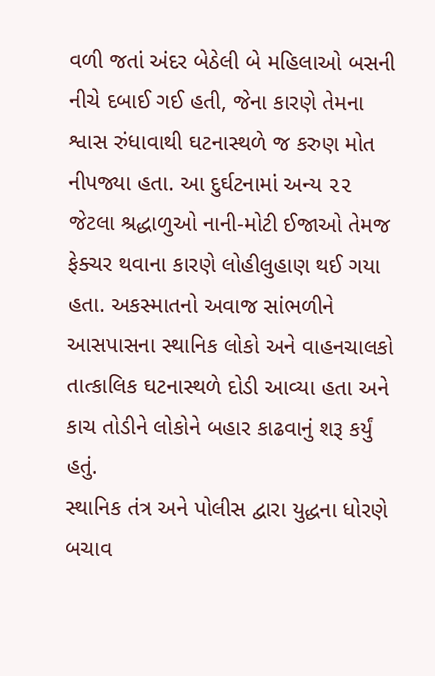વળી જતાં અંદર બેઠેલી બે મહિલાઓ બસની નીચે દબાઈ ગઈ હતી, જેના કારણે તેમના શ્વાસ રુંધાવાથી ઘટનાસ્થળે જ કરુણ મોત નીપજ્યા હતા. આ દુર્ઘટનામાં અન્ય ૨૨ જેટલા શ્રદ્ધાળુઓ નાની-મોટી ઈજાઓ તેમજ ફેક્ચર થવાના કારણે લોહીલુહાણ થઈ ગયા હતા. અકસ્માતનો અવાજ સાંભળીને આસપાસના સ્થાનિક લોકો અને વાહનચાલકો તાત્કાલિક ઘટનાસ્થળે દોડી આવ્યા હતા અને કાચ તોડીને લોકોને બહાર કાઢવાનું શરૂ કર્યું હતું.
સ્થાનિક તંત્ર અને પોલીસ દ્વારા યુદ્ધના ધોરણે બચાવ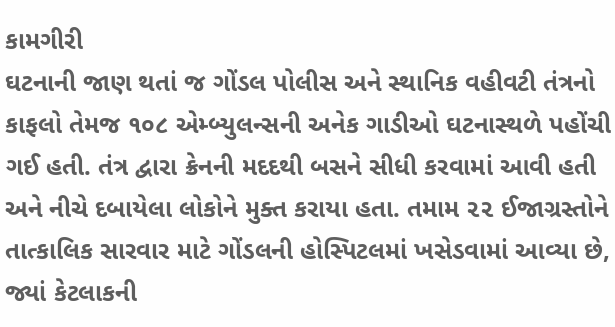કામગીરી
ઘટનાની જાણ થતાં જ ગોંડલ પોલીસ અને સ્થાનિક વહીવટી તંત્રનો કાફલો તેમજ ૧૦૮ એમ્બ્યુલન્સની અનેક ગાડીઓ ઘટનાસ્થળે પહોંચી ગઈ હતી. તંત્ર દ્વારા ક્રેનની મદદથી બસને સીધી કરવામાં આવી હતી અને નીચે દબાયેલા લોકોને મુક્ત કરાયા હતા. તમામ ૨૨ ઈજાગ્રસ્તોને તાત્કાલિક સારવાર માટે ગોંડલની હોસ્પિટલમાં ખસેડવામાં આવ્યા છે, જ્યાં કેટલાકની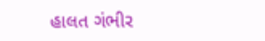હાલત ગંભીર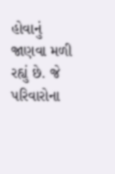હોવાનું જાણવા મળી રહ્યું છે. જે પરિવારોના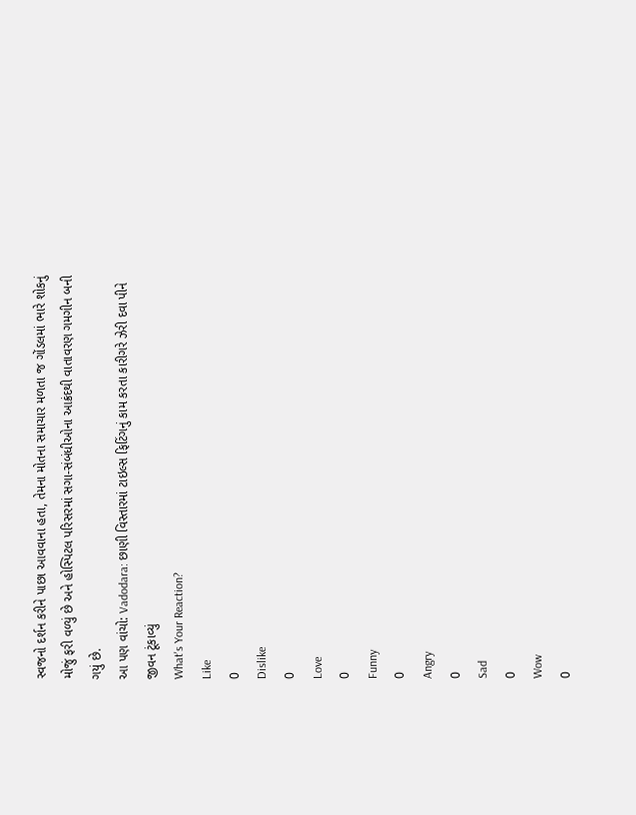સ્વજનો દર્શન કરીને પાછા આવવાના હતા, તેમના મોતના સમાચાર મળતા જ ગોંડલમાં ભારે શોકનું મોજું ફરી વળ્યું છે અને હોસ્પિટલ પરિસરમાં સગા-સંબંધીઓના આક્રંદથી વાતાવરણ ગમગીન બની ગયું છે.
આ પણ વાંચો: Vadodara: છાણી વિસ્તારમાં ટાઇલ્સ ફિટિંગનું કામ કરતા કારીગરે ઝેરી દવા પીને જીવન ટૂંકાવ્યું
What's Your Reaction?
Like
0
Dislike
0
Love
0
Funny
0
Angry
0
Sad
0
Wow
0